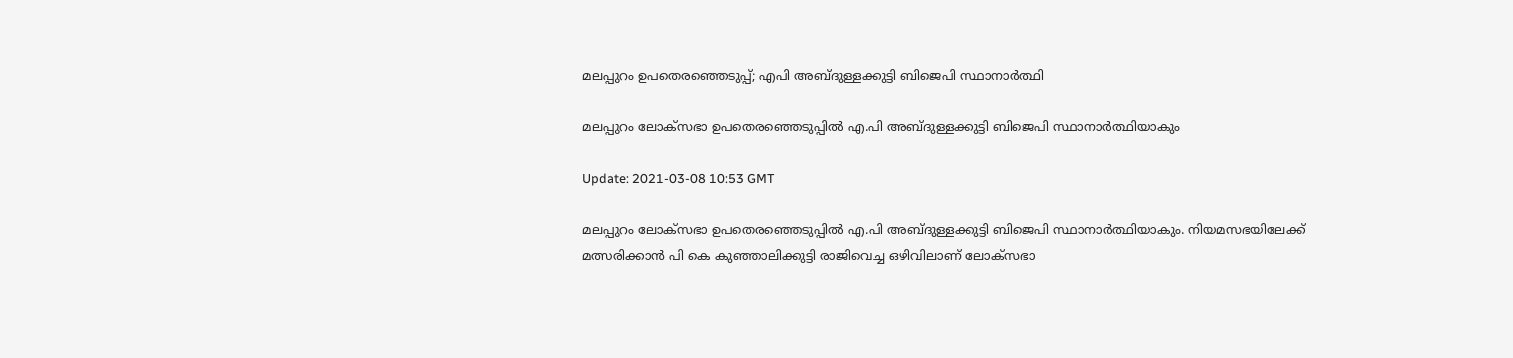മലപ്പുറം ഉപതെരഞ്ഞെടുപ്പ്; എപി അബ്ദുള്ളക്കുട്ടി ബിജെപി സ്ഥാനാര്‍ത്ഥി

മലപ്പുറം ലോക്‌സഭാ ഉപതെരഞ്ഞെടുപ്പില്‍ എ.പി അബ്ദുള്ളക്കുട്ടി ബിജെപി സ്ഥാനാര്‍ത്ഥിയാകും

Update: 2021-03-08 10:53 GMT

മലപ്പുറം ലോക്‌സഭാ ഉപതെരഞ്ഞെടുപ്പില്‍ എ.പി അബ്ദുള്ളക്കുട്ടി ബിജെപി സ്ഥാനാര്‍ത്ഥിയാകും. നിയമസഭയിലേക്ക് മത്സരിക്കാന്‍ പി കെ കുഞ്ഞാലിക്കുട്ടി രാജിവെച്ച ഒഴിവിലാണ് ലോക്സഭാ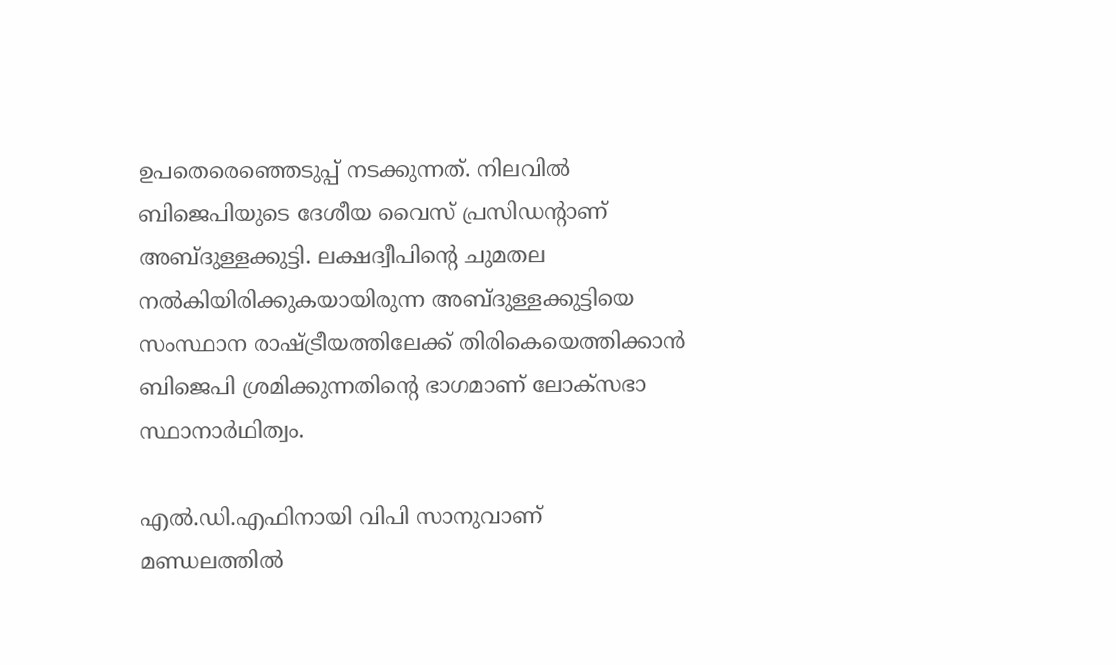ഉപതെരെഞ്ഞെടുപ്പ് നടക്കുന്നത്. നിലവില്‍ ബിജെപിയുടെ ദേശീയ വൈസ് പ്രസിഡന്‍റാണ് അബ്ദുള്ളക്കുട്ടി. ലക്ഷദ്വീപിന്‍റെ ചുമതല നല്‍കിയിരിക്കുകയായിരുന്ന അബ്ദുള്ളക്കുട്ടിയെ സംസ്ഥാന രാഷ്ട്രീയത്തിലേക്ക് തിരികെയെത്തിക്കാന്‍ ബിജെപി ശ്രമിക്കുന്നതിന്‍റെ ഭാഗമാണ് ലോക്സഭാ സ്ഥാനാര്‍ഥിത്വം.

എല്‍.ഡി.എഫിനായി വിപി സാനുവാണ് മണ്ഡലത്തില്‍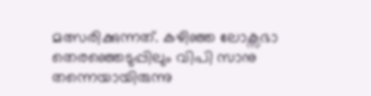മത്സരിക്കുന്നത്. കഴിഞ്ഞ ലോക്സഭാ തെരഞ്ഞെടുപ്പിലും വിപി സാനു തന്നെയായിരുന്നു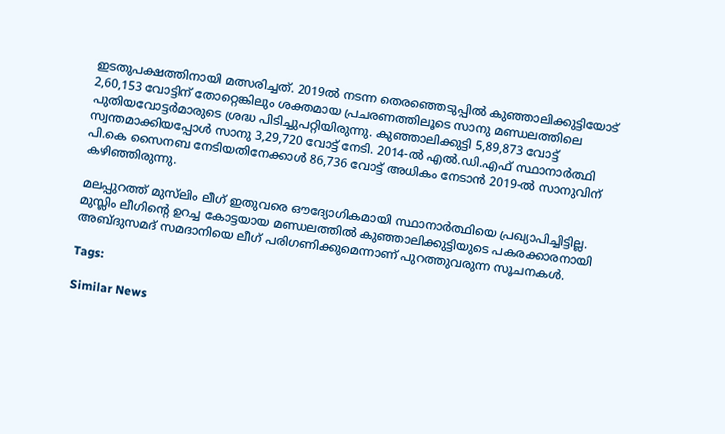ഇടതുപക്ഷത്തിനായി മത്സരിച്ചത്. 2019ൽ നടന്ന തെരഞ്ഞെടുപ്പില്‍ കുഞ്ഞാലിക്കുട്ടിയോട് 2,60,153 വോട്ടിന് തോറ്റെങ്കിലും ശക്തമായ പ്രചരണത്തിലൂടെ സാനു മണ്ഡലത്തിലെ പുതിയവോട്ടർമാരുടെ ശ്രദ്ധ പിടിച്ചുപറ്റിയിരുന്നു. കുഞ്ഞാലിക്കുട്ടി 5,89,873 വോട്ട് സ്വന്തമാക്കിയപ്പോൾ സാനു 3,29,720 വോട്ട് നേടി. 2014-ൽ എൽ.ഡി.എഫ് സ്ഥാനാർത്ഥി പി.കെ സൈനബ നേടിയതിനേക്കാൾ 86,736 വോട്ട് അധികം നേടാൻ 2019-ൽ സാനുവിന് കഴിഞ്ഞിരുന്നു.

മലപ്പുറത്ത് മുസ്‍ലിം ലീഗ് ഇതുവരെ ഔദ്യോഗികമായി സ്ഥാനാർത്ഥിയെ പ്രഖ്യാപിച്ചിട്ടില്ല. മുസ്ലിം ലീഗിന്‍റെ ഉറച്ച കോട്ടയായ മണ്ഡലത്തില്‍ കുഞ്ഞാലിക്കുട്ടിയുടെ പകരക്കാരനായി അബ്ദുസമദ് സമദാനിയെ ലീഗ് പരിഗണിക്കുമെന്നാണ് പുറത്തുവരുന്ന സൂചനകള്‍.

Tags:

Similar News